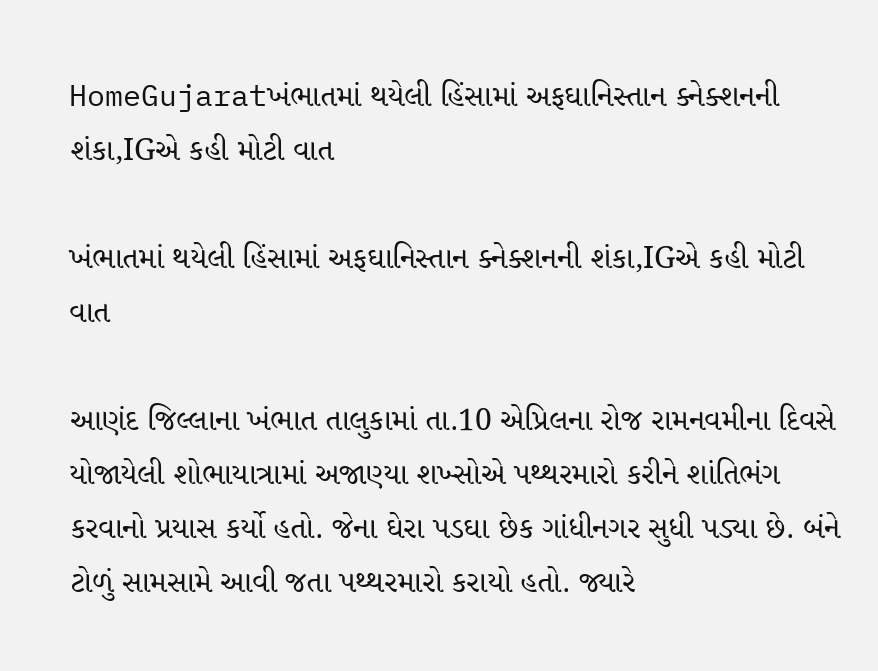HomeGujaratખંભાતમાં થયેલી હિંસામાં અફઘાનિસ્તાન ક્નેક્શનની શંકા,IGએ કહી મોટી વાત

ખંભાતમાં થયેલી હિંસામાં અફઘાનિસ્તાન ક્નેક્શનની શંકા,IGએ કહી મોટી વાત

આણંદ જિલ્લાના ખંભાત તાલુકામાં તા.10 એપ્રિલના રોજ રામનવમીના દિવસે યોજાયેલી શોભાયાત્રામાં અજાણ્યા શખ્સોએ પથ્થરમારો કરીને શાંતિભંગ કરવાનો પ્રયાસ કર્યો હતો. જેના ઘેરા પડઘા છેક ગાંધીનગર સુધી પડ્યા છે. બંને ટોળું સામસામે આવી જતા પથ્થરમારો કરાયો હતો. જ્યારે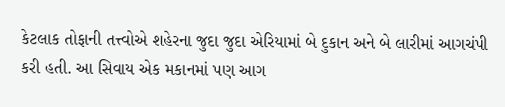કેટલાક તોફાની તત્ત્વોએ શહેરના જુદા જુદા એરિયામાં બે દુકાન અને બે લારીમાં આગચંપી કરી હતી. આ સિવાય એક મકાનમાં પણ આગ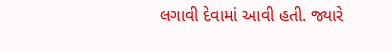લગાવી દેવામાં આવી હતી. જ્યારે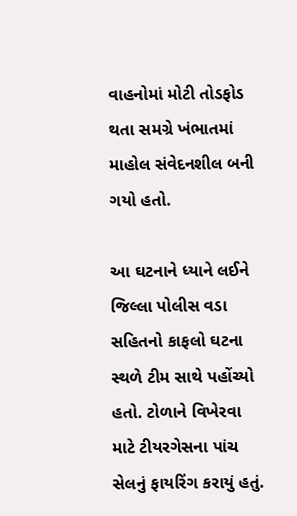વાહનોમાં મોટી તોડફોડ થતા સમગ્રે ખંભાતમાં માહોલ સંવેદનશીલ બની ગયો હતો.

આ ઘટનાને ધ્યાને લઈને જિલ્લા પોલીસ વડા સહિતનો કાફલો ઘટના સ્થળે ટીમ સાથે પહોંચ્યો હતો. ટોળાને વિખેરવા માટે ટીયરગેસના પાંચ સેલનું ફાયરિંગ કરાયું હતું.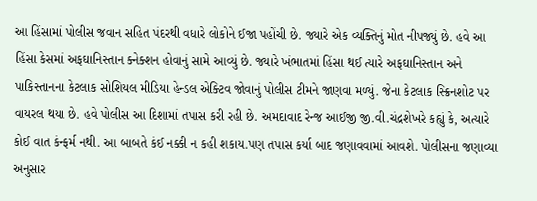આ હિંસામાં પોલીસ જવાન સહિત પંદરથી વધારે લોકોને ઈજા પહોંચી છે. જ્યારે એક વ્યક્તિનું મોત નીપજ્યું છે. હવે આ હિંસા કેસમાં અફઘાનિસ્તાન ક્નેક્શન હોવાનું સામે આવ્યું છે. જ્યારે ખંભાતમાં હિંસા થઈ ત્યારે અફઘાનિસ્તાન અને પાકિસ્તાનના કેટલાક સોશિયલ મીડિયા હેન્ડલ એક્ટિવ જોવાનું પોલીસ ટીમને જાણવા મળ્યું. જેના કેટલાક સ્ક્રિનશોટ પર વાયરલ થયા છે. હવે પોલીસ આ દિશામાં તપાસ કરી રહી છે. અમદાવાદ રેન્જ આઈજી જી.વી.ચંદ્રશેખરે કહ્યું કે, અત્યારે કોઈ વાત કંન્ફર્મ નથી. આ બાબતે કંઈ નક્કી ન કહી શકાય.પણ તપાસ કર્યા બાદ જણાવવામાં આવશે. પોલીસના જણાવ્યા અનુસાર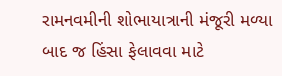રામનવમીની શોભાયાત્રાની મંજૂરી મળ્યા બાદ જ હિંસા ફેલાવવા માટે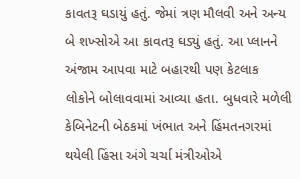કાવતરૂ ઘડાયું હતું. જેમાં ત્રણ મૌલવી અને અન્ય બે શખ્સોએ આ કાવતરૂ ઘડ્યું હતું. આ પ્લાનને અંજામ આપવા માટે બહારથી પણ કેટલાક લોકોને બોલાવવામાં આવ્યા હતા. બુધવારે મળેલી કેબિનેટની બેઠકમાં ખંભાત અને હિંમતનગરમાં થયેલી હિંસા અંગે ચર્ચા મંત્રીઓએ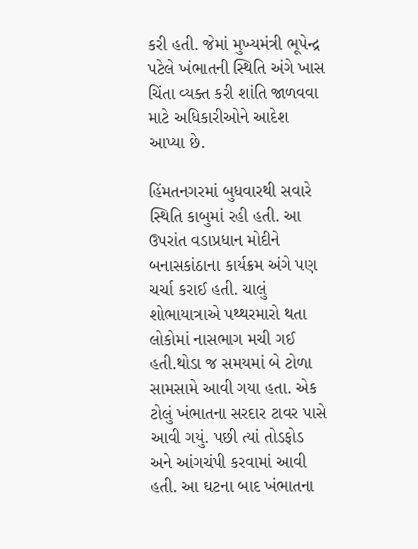કરી હતી. જેમાં મુખ્યમંત્રી ભૂપેન્દ્ર પટેલે ખંભાતની સ્થિતિ અંગે ખાસ ચિંતા વ્યક્ત કરી શાંતિ જાળવવા માટે અધિકારીઓને આદેશ આપ્યા છે.

હિંમતનગરમાં બુધવારથી સવારે સ્થિતિ કાબુમાં રહી હતી. આ ઉપરાંત વડાપ્રધાન મોદીને બનાસકાંઠાના કાર્યક્રમ અંગે પણ ચર્ચા કરાઈ હતી. ચાલું શોભાયાત્રાએ પથ્થરમારો થતા લોકોમાં નાસભાગ મચી ગઈ હતી.થોડા જ સમયમાં બે ટોળા સામસામે આવી ગયા હતા. એક ટોલું ખંભાતના સરદાર ટાવર પાસે આવી ગયું. પછી ત્યાં તોડફોડ અને આંગચંપી કરવામાં આવી હતી. આ ઘટના બાદ ખંભાતના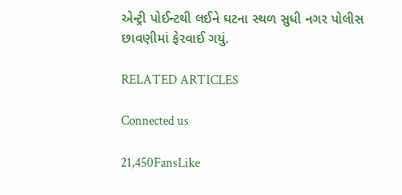એન્ટ્રી પોઈન્ટથી લઈને ઘટના સ્થળ સુધી નગર પોલીસ છાવણીમાં ફેરવાઈ ગયું.

RELATED ARTICLES

Connected us

21,450FansLike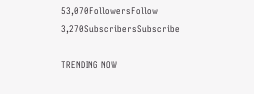53,070FollowersFollow
3,270SubscribersSubscribe

TRENDING NOW